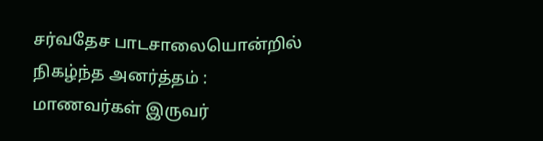சர்வதேச பாடசாலையொன்றில் நிகழ்ந்த அனர்த்தம் : மாணவர்கள் இருவர்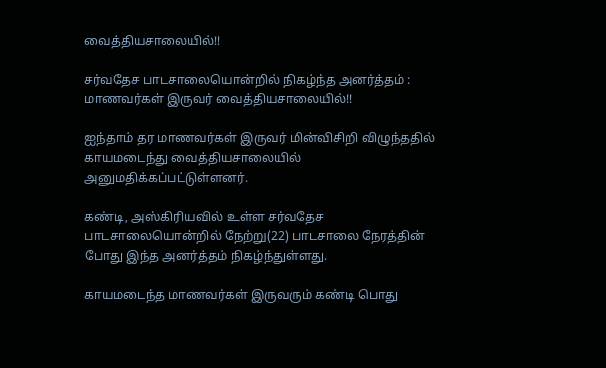வைத்தியசாலையில்!!

சர்வதேச பாடசாலையொன்றில் நிகழ்ந்த அனர்த்தம் : மாணவர்கள் இருவர் வைத்தியசாலையில்!!

ஐந்தாம் தர மாணவர்கள் இருவர் மின்விசிறி விழுந்ததில் காயமடைந்து வைத்தியசாலையில் அனுமதிக்கப்பட்டுள்ளனர்.

கண்டி, அஸ்கிரியவில் உள்ள சர்வதேச பாடசாலையொன்றில் நேற்று(22) பாடசாலை நேரத்தின் போது இந்த அனர்த்தம் நிகழ்ந்துள்ளது.

காயமடைந்த மாணவர்கள் இருவரும் கண்டி பொது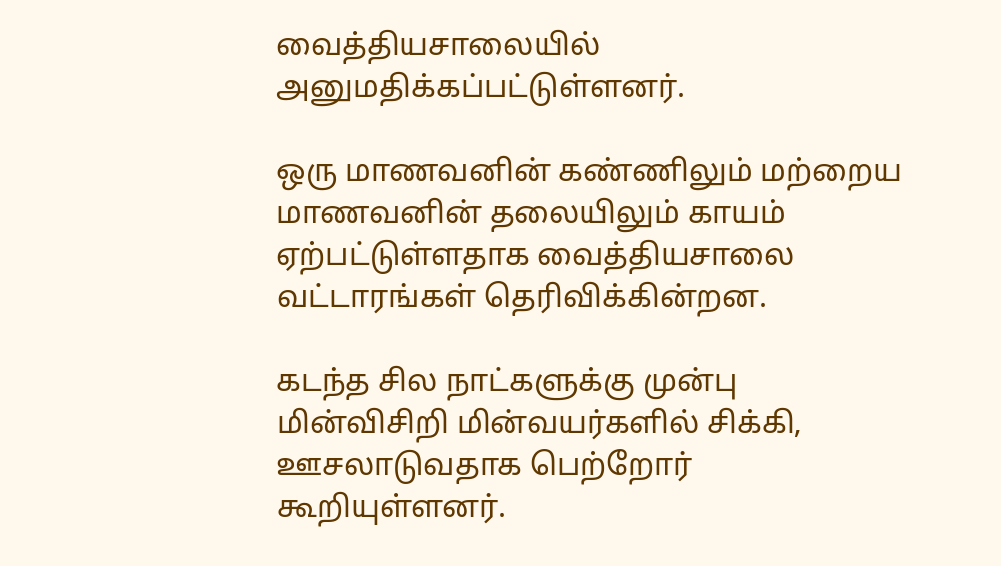வைத்தியசாலையில் அனுமதிக்கப்பட்டுள்ளனர்.

ஒரு மாணவனின் கண்ணிலும் மற்றைய மாணவனின் தலையிலும் காயம் ஏற்பட்டுள்ளதாக வைத்தியசாலை வட்டாரங்கள் தெரிவிக்கின்றன.

கடந்த சில நாட்களுக்கு முன்பு மின்விசிறி மின்வயர்களில் சிக்கி, ஊசலாடுவதாக பெற்றோர் கூறியுள்ளனர்.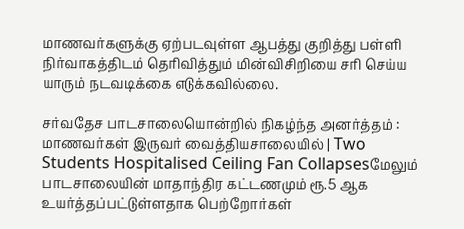மாணவர்களுக்கு ஏற்படவுள்ள ஆபத்து குறித்து பள்ளி நிர்வாகத்திடம் தெரிவித்தும் மின்விசிறியை சரி செய்ய யாரும் நடவடிக்கை எடுக்கவில்லை.

சர்வதேச பாடசாலையொன்றில் நிகழ்ந்த அனர்த்தம் : மாணவர்கள் இருவர் வைத்தியசாலையில் | Two Students Hospitalised Ceiling Fan Collapsesமேலும் பாடசாலையின் மாதாந்திர கட்டணமும் ரூ.5 ஆக உயர்த்தப்பட்டுள்ளதாக பெற்றோர்கள்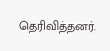தெரிவித்தனர்.